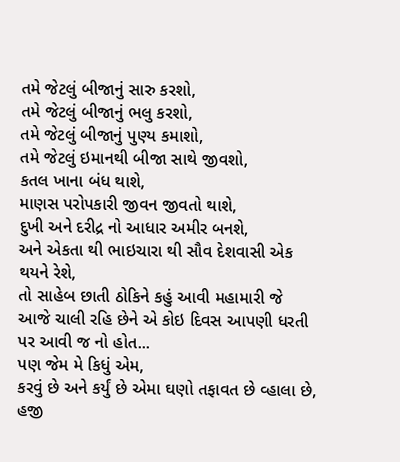તમે જેટલું બીજાનું સારુ કરશો,
તમે જેટલું બીજાનું ભલુ કરશો,
તમે જેટલું બીજાનું પુણ્ય કમાશો,
તમે જેટલું ઇમાનથી બીજા સાથે જીવશો,
કતલ ખાના બંધ થાશે,
માણસ પરોપકારી જીવન જીવતો થાશે,
દુખી અને દરીદ્ર નો આધાર અમીર બનશે,
અને એકતા થી ભાઇચારા થી સૌવ દેશવાસી એક થયને રેશે,
તો સાહેબ છાતી ઠોકિને કહું આવી મહામારી જે આજે ચાલી રહિ છેને એ કોઇ દિવસ આપણી ધરતી પર આવી જ નો હોત...
પણ જેમ મે કિધું એમ,
કરવું છે અને કર્યું છે એમા ઘણો તફાવત છે વ્હાલા છે,
હજી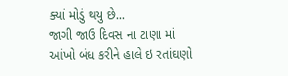ક્યાં મોડું થયુ છે...
જાગી જાઉ દિવસ ના ટાણા માં આંખો બંધ કરીને હાલે ઇ રતાંઘણો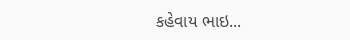કહેવાય ભાઇ...